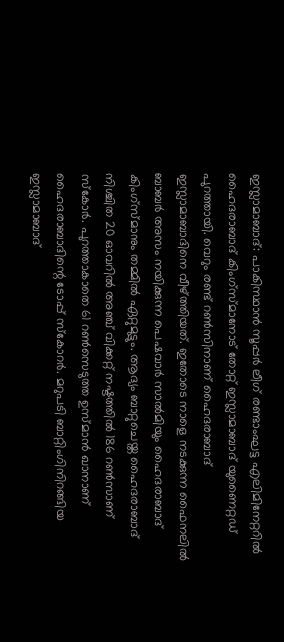ഇസ്ലാമാബാദ്: പാകിസ്ഥാൻ സൂപ്പർ ലീഗ് രണ്ടാംഘട്ട എലിമിനേറ്ററിൽ ഹൈദരാബാദ് കിംഗ്സ്മാനോട് തോറ്റ് ഇസ്ലാമാബാദ് യുണൈറ്റഡ് പുറത്തായി. വെറും രണ്ട് റൺസിനാണ് ഹൈദരാബാദ് ഇസ്ലാമാബാദിനെ വീഴ്ത്തിയത്. ഇതോടെ നാളെ നടക്കുന്ന ഫൈനലിൽ ബാബർ അസം നയിക്കുന്ന പെഷവാർ സാൽമിയും ഹൈദരാബാദ് കിംഗ്സ്മാനും തമ്മിൽ ഏറ്റുമുട്ടും. ആദ്യം ബാറ്റുചെയ്ത ഹൈദരാബാദ് നിശ്ചിത 20 ഓവറിൽ അഞ്ച് വിക്കറ്റ് നഷ്ടത്തിൽ 186 റൺസാണ് സ്കോർ. പുറത്താകാതെ 61 റൺസെടുത്ത ഉസ്മാൻ ഖാനാണ് ഹൈദരാബാദിന്റെ ടോപ്പ് സ്കോറർ. മറുപടി ബാറ്റിംഗിനിറങ്ങിയ ഇസ്ലാമാബാദ്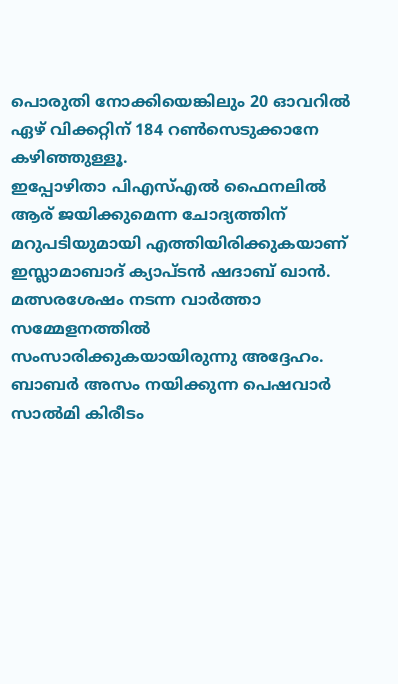പൊരുതി നോക്കിയെങ്കിലും 20 ഓവറിൽ ഏഴ് വിക്കറ്റിന് 184 റൺസെടുക്കാനേ കഴിഞ്ഞുള്ളൂ.
ഇപ്പോഴിതാ പിഎസ്എൽ ഫൈനലിൽ ആര് ജയിക്കുമെന്ന ചോദ്യത്തിന് മറുപടിയുമായി എത്തിയിരിക്കുകയാണ് ഇസ്ലാമാബാദ് ക്യാപ്ടൻ ഷദാബ് ഖാൻ. മത്സരശേഷം നടന്ന വാർത്താ സമ്മേളനത്തിൽ സംസാരിക്കുകയായിരുന്നു അദ്ദേഹം. ബാബർ അസം നയിക്കുന്ന പെഷവാർ സാൽമി കിരീടം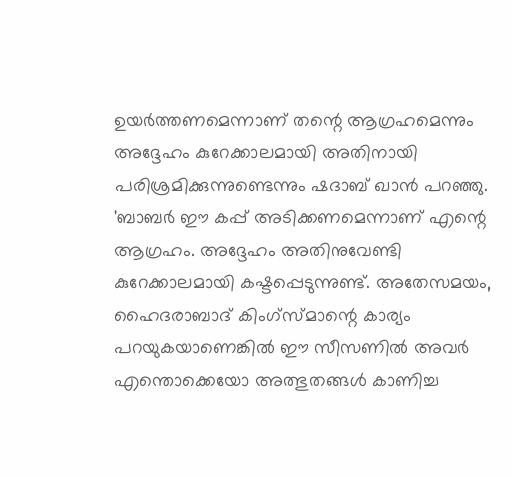ഉയർത്തണമെന്നാണ് തന്റെ ആഗ്രഹമെന്നും അദ്ദേഹം കുറേക്കാലമായി അതിനായി പരിശ്രമിക്കുന്നുണ്ടെന്നും ഷദാബ് ഖാൻ പറഞ്ഞു. 'ബാബർ ഈ കപ്പ് അടിക്കണമെന്നാണ് എന്റെ ആഗ്രഹം. അദ്ദേഹം അതിനുവേണ്ടി കുറേക്കാലമായി കഷ്ടപ്പെടുന്നുണ്ട്. അതേസമയം, ഹൈദരാബാദ് കിംഗ്സ്മാന്റെ കാര്യം പറയുകയാണെങ്കിൽ ഈ സീസണിൽ അവർ എന്തൊക്കെയോ അത്ഭുതങ്ങൾ കാണിച്ച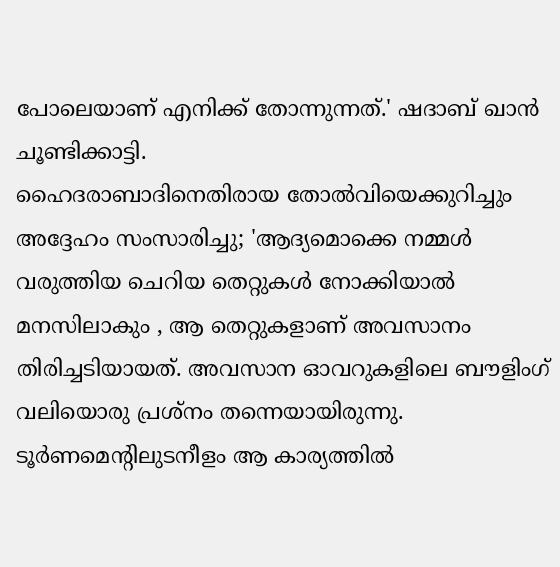പോലെയാണ് എനിക്ക് തോന്നുന്നത്.' ഷദാബ് ഖാൻ ചൂണ്ടിക്കാട്ടി.
ഹൈദരാബാദിനെതിരായ തോൽവിയെക്കുറിച്ചും അദ്ദേഹം സംസാരിച്ചു; 'ആദ്യമൊക്കെ നമ്മൾ വരുത്തിയ ചെറിയ തെറ്റുകൾ നോക്കിയാൽ മനസിലാകും , ആ തെറ്റുകളാണ് അവസാനം തിരിച്ചടിയായത്. അവസാന ഓവറുകളിലെ ബൗളിംഗ് വലിയൊരു പ്രശ്നം തന്നെയായിരുന്നു. ടൂർണമെന്റിലുടനീളം ആ കാര്യത്തിൽ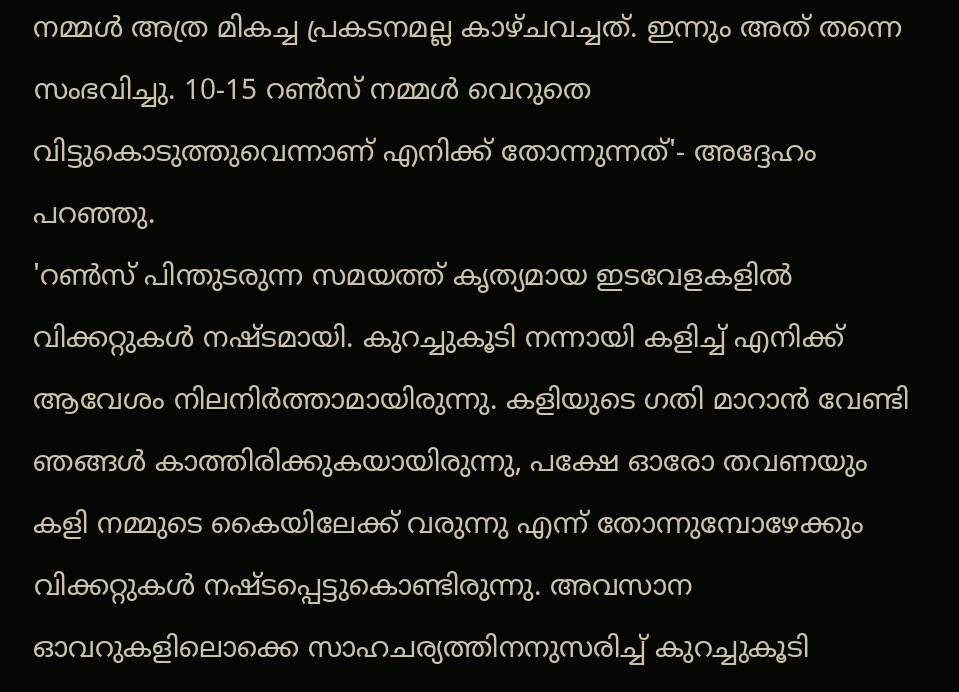നമ്മൾ അത്ര മികച്ച പ്രകടനമല്ല കാഴ്ചവച്ചത്. ഇന്നും അത് തന്നെ സംഭവിച്ചു. 10-15 റൺസ് നമ്മൾ വെറുതെ വിട്ടുകൊടുത്തുവെന്നാണ് എനിക്ക് തോന്നുന്നത്'- അദ്ദേഹം പറഞ്ഞു.
'റൺസ് പിന്തുടരുന്ന സമയത്ത് കൃത്യമായ ഇടവേളകളിൽ വിക്കറ്റുകൾ നഷ്ടമായി. കുറച്ചുകൂടി നന്നായി കളിച്ച് എനിക്ക് ആവേശം നിലനിർത്താമായിരുന്നു. കളിയുടെ ഗതി മാറാൻ വേണ്ടി ഞങ്ങൾ കാത്തിരിക്കുകയായിരുന്നു, പക്ഷേ ഓരോ തവണയും കളി നമ്മുടെ കൈയിലേക്ക് വരുന്നു എന്ന് തോന്നുമ്പോഴേക്കും വിക്കറ്റുകൾ നഷ്ടപ്പെട്ടുകൊണ്ടിരുന്നു. അവസാന ഓവറുകളിലൊക്കെ സാഹചര്യത്തിനനുസരിച്ച് കുറച്ചുകൂടി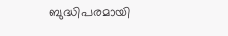ബുദ്ധിപരമായി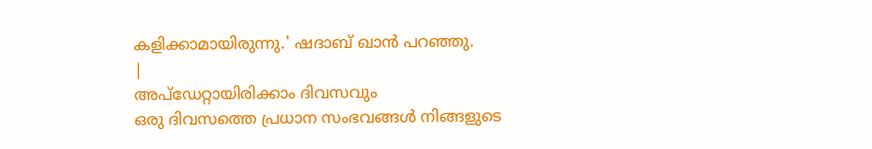കളിക്കാമായിരുന്നു.' ഷദാബ് ഖാൻ പറഞ്ഞു.
|
അപ്ഡേറ്റായിരിക്കാം ദിവസവും
ഒരു ദിവസത്തെ പ്രധാന സംഭവങ്ങൾ നിങ്ങളുടെ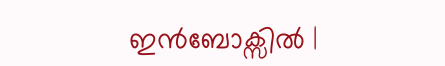ഇൻബോക്സിൽ |